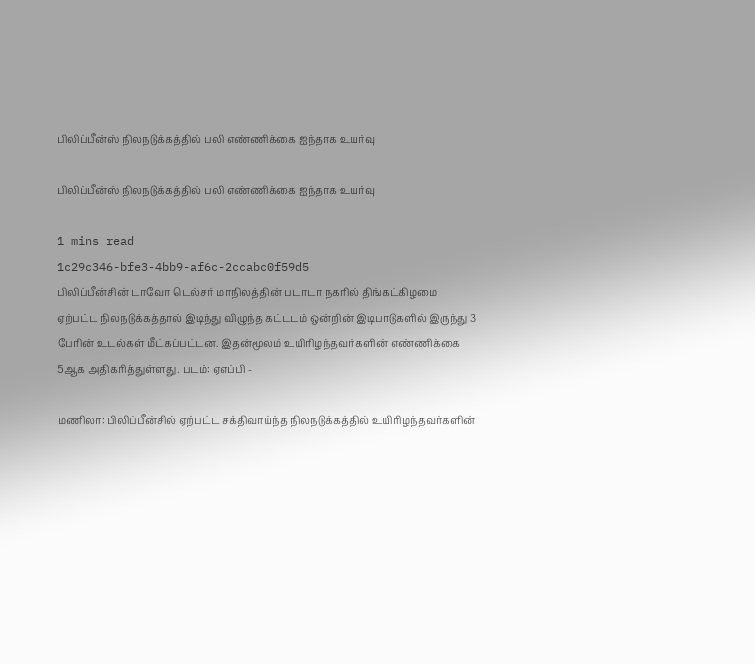பிலிப்பீன்ஸ் நிலநடுக்கத்தில் பலி எண்ணிக்கை ஐந்தாக உயர்வு

பிலிப்பீன்ஸ் நிலநடுக்கத்தில் பலி எண்ணிக்கை ஐந்தாக உயர்வு

1 mins read
1c29c346-bfe3-4bb9-af6c-2ccabc0f59d5
பிலிப்பீன்சின் டாவோ டெல்சர் மாநிலத்தின் படாடா நகரில் திங்கட்கிழமை ஏற்பட்ட நிலநடுக்கத்தால் இடிந்து விழுந்த கட்டடம் ஒன்றின் இடிபாடுகளில் இருந்து 3 பேரின் உடல்கள் மீட்கப்பட்டன. இதன்மூலம் உயிரிழந்தவர்களின் எண்ணிக்கை 5ஆக அதிகரித்துள்ளது. படம்: ஏஎப்பி -

மணிலா: பிலிப்பீன்சில் ஏற்பட்ட சக்திவாய்ந்த நிலநடுக்கத்தில் உயிரிழந்தவர்களின்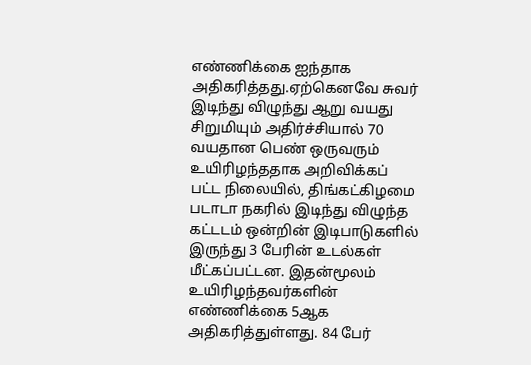எண்ணிக்கை ஐந்தாக அதிகரித்தது.ஏற்கெனவே சுவர் இடிந்து விழுந்து ஆறு வயது சிறுமியும் அதிர்ச்சியால் 70 வயதான பெண் ஒருவரும் உயிரிழந்ததாக அறிவிக்கப் பட்ட நிலையில், திங்கட்கிழமை படாடா நகரில் இடிந்து விழுந்த கட்டடம் ஒன்றின் இடிபாடுகளில் இருந்து 3 பேரின் உடல்கள் மீட்கப்பட்டன. இதன்மூலம் உயிரிழந்தவர்களின் எண்ணிக்கை 5ஆக அதிகரித்துள்ளது. 84 பேர்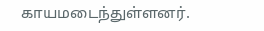காயமடைந்துள்ளனர்.